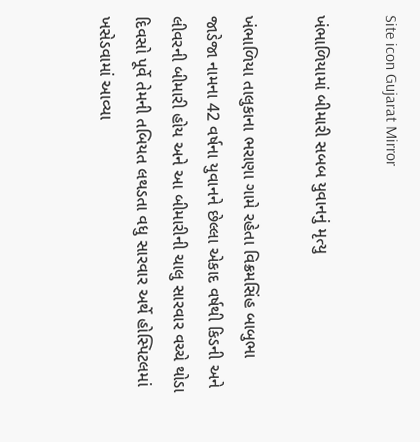Site icon Gujarat Mirror

ખંભાળિયામાં બીમારી સબબ યુવાનનું મૃત્યુ

ખંભાળિયા તાલુકાના ભરાણા ગામે રહેતા વિક્રમસિંહ બાબુભા જાડેજા નામના 42 વર્ષના યુવાનને છેલ્લા એકાદ વર્ષથી કિડની અને લીવરની બીમારી હોય અને આ બીમારીની ચાલુ સારવાર વચ્ચે થોડા દિવસો પૂર્વે તેમની તબિયત લથડતા વધુ સારવાર અર્થે હોસ્પિટલમાં ખસેડવામાં આવ્યા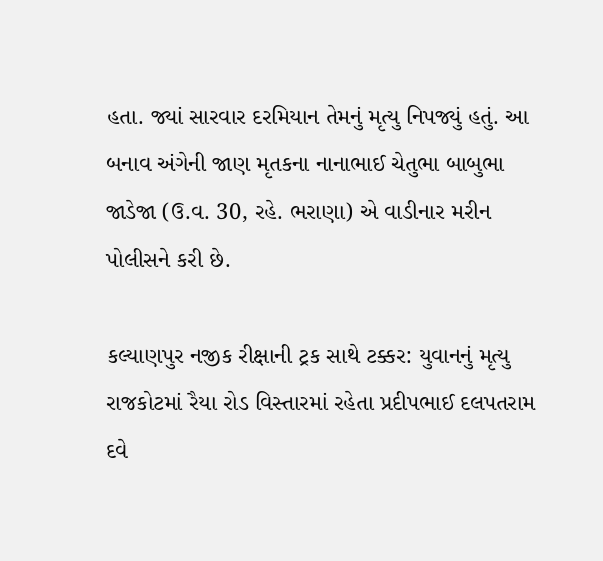હતા. જ્યાં સારવાર દરમિયાન તેમનું મૃત્યુ નિપજ્યું હતું. આ બનાવ અંગેની જાણ મૃતકના નાનાભાઈ ચેતુભા બાબુભા જાડેજા (ઉ.વ. 30, રહે. ભરાણા) એ વાડીનાર મરીન પોલીસને કરી છે.

કલ્યાણપુર નજીક રીક્ષાની ટ્રક સાથે ટક્કર: યુવાનનું મૃત્યુ
રાજકોટમાં રૈયા રોડ વિસ્તારમાં રહેતા પ્રદીપભાઈ દલપતરામ દવે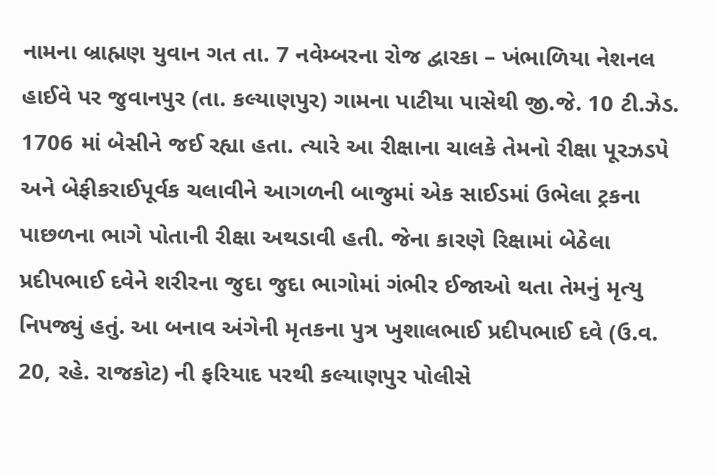નામના બ્રાહ્મણ યુવાન ગત તા. 7 નવેમ્બરના રોજ દ્વારકા – ખંભાળિયા નેશનલ હાઈવે પર જુવાનપુર (તા. કલ્યાણપુર) ગામના પાટીયા પાસેથી જી.જે. 10 ટી.ઝેડ. 1706 માં બેસીને જઈ રહ્યા હતા. ત્યારે આ રીક્ષાના ચાલકે તેમનો રીક્ષા પૂરઝડપે અને બેફીકરાઈપૂર્વક ચલાવીને આગળની બાજુમાં એક સાઈડમાં ઉભેલા ટ્રકના પાછળના ભાગે પોતાની રીક્ષા અથડાવી હતી. જેના કારણે રિક્ષામાં બેઠેલા પ્રદીપભાઈ દવેને શરીરના જુદા જુદા ભાગોમાં ગંભીર ઈજાઓ થતા તેમનું મૃત્યુ નિપજ્યું હતું. આ બનાવ અંગેની મૃતકના પુત્ર ખુશાલભાઈ પ્રદીપભાઈ દવે (ઉ.વ. 20, રહે. રાજકોટ) ની ફરિયાદ પરથી કલ્યાણપુર પોલીસે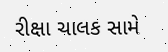રીક્ષા ચાલક સામે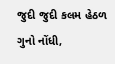જુદી જુદી કલમ હેઠળ ગુનો નોંધી,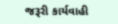જરૂરી કાર્યવાહી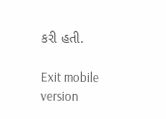કરી હતી.

Exit mobile version